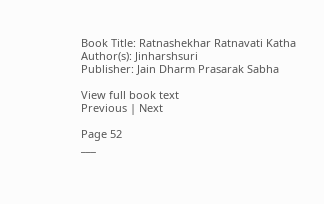Book Title: Ratnashekhar Ratnavati Katha
Author(s): Jinharshsuri
Publisher: Jain Dharm Prasarak Sabha

View full book text
Previous | Next

Page 52
___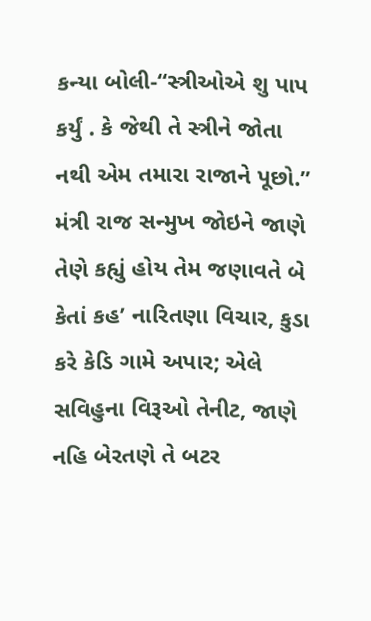કન્યા બોલી-“સ્ત્રીઓએ શુ પાપ કર્યું . કે જેથી તે સ્ત્રીને જોતા નથી એમ તમારા રાજાને પૂછો.” મંત્રી રાજ સન્મુખ જોઇને જાણે તેણે કહ્યું હોય તેમ જણાવતે બે કેતાં કહ’ નારિતણા વિચાર, કુડા કરે કેડિ ગામે અપાર; એલે સવિહુના વિરૂઓ તેનીટ, જાણે નહિ બેરતણે તે બટર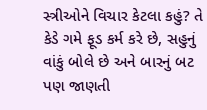સ્ત્રીઓને વિચાર કેટલા કહું? તે કેડે ગમે ફૂડ કર્મ કરે છે, સહુનું વાંકું બોલે છે અને બારનું બટ પણ જાણતી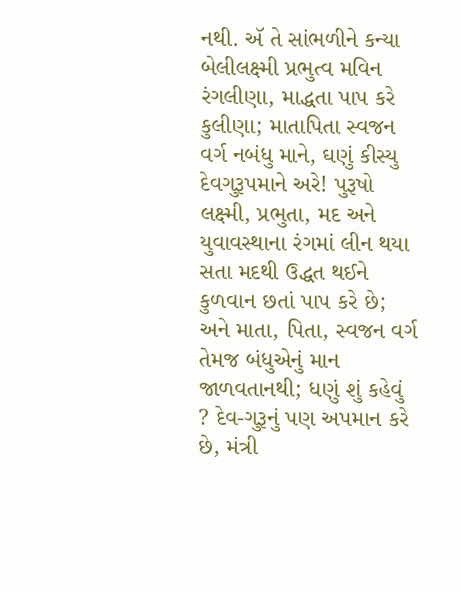નથી. ઍ તે સાંભળીને કન્યા બેલીલક્ષ્મી પ્રભુત્વ મવિન રંગલીણા, માદ્ધતા પાપ કરે કુલીણા; માતાપિતા સ્વજન વર્ગ નબંધુ માને, ઘણું કીસ્યુ દેવગુરૂપમાને અરે! પુરૂષો લક્ષ્મી, પ્રભુતા, મદ અને યુવાવસ્થાના રંગમાં લીન થયા સતા મદથી ઉદ્ધત થઈને કુળવાન છતાં પાપ કરે છે; અને માતા, પિતા, સ્વજન વર્ગ તેમજ બંધુએનું માન જાળવતાનથી; ધણું શું કહેવું ? દેવ-ગુરૂનું પણ અપમાન કરે છે, મંત્રી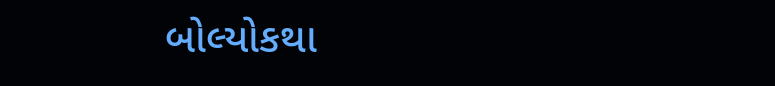બોલ્યોકથા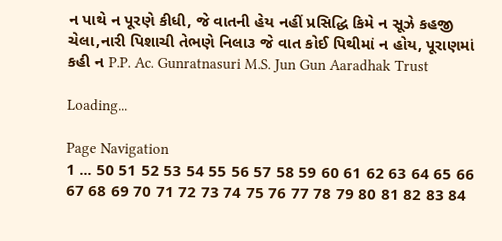ન પાથે ન પૂરણે કીધી, જે વાતની હેય નહીં પ્રસિદ્ધિ કિમે ન સૂઝે કહજી ચેલા,નારી પિશાચી તેભણે નિલા૩ જે વાત કોઈ પિથીમાં ન હોય, પૂરાણમાં કહી ન P.P. Ac. Gunratnasuri M.S. Jun Gun Aaradhak Trust

Loading...

Page Navigation
1 ... 50 51 52 53 54 55 56 57 58 59 60 61 62 63 64 65 66 67 68 69 70 71 72 73 74 75 76 77 78 79 80 81 82 83 84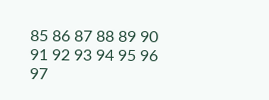85 86 87 88 89 90 91 92 93 94 95 96 97